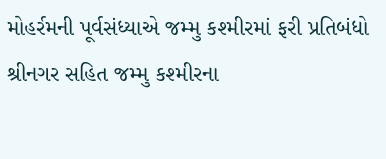મોહર્રમની પૂર્વસંધ્યાએ જમ્મુ કશ્મીરમાં ફરી પ્રતિબંધો
શ્રીનગર સહિત જમ્મુ કશ્મીરના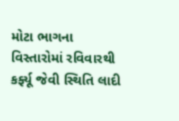મોટા ભાગના વિસ્તારોમાં રવિવારથી કર્ફ્યૂ જેવી સ્થિતિ લાદી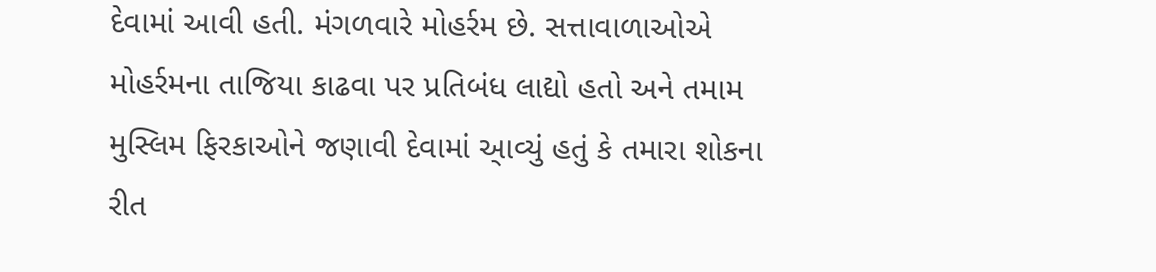દેવામાં આવી હતી. મંગળવારે મોહર્રમ છે. સત્તાવાળાઓએ મોહર્રમના તાજિયા કાઢવા પર પ્રતિબંધ લાદ્યો હતો અને તમામ મુસ્લિમ ફિરકાઓને જણાવી દેવામાં આ્વ્યું હતું કે તમારા શોકના રીત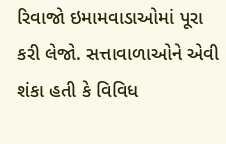રિવાજો ઇમામવાડાઓમાં પૂરા કરી લેજો. સત્તાવાળાઓને એવી શંકા હતી કે વિવિધ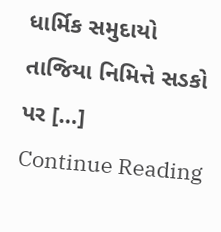ધાર્મિક સમુદાયો તાજિયા નિમિત્તે સડકો પર […]
Continue Reading